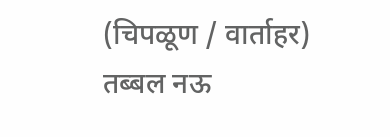(चिपळूण / वार्ताहर)
तब्बल नऊ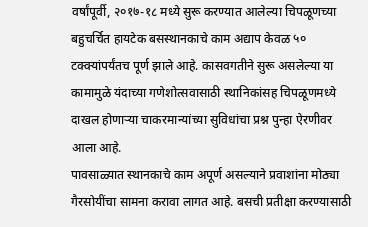वर्षांपूर्वी, २०१७-१८ मध्ये सुरू करण्यात आलेल्या चिपळूणच्या बहुचर्चित हायटेक बसस्थानकाचे काम अद्याप केवळ ५० टक्क्यांपर्यंतच पूर्ण झाले आहे. कासवगतीने सुरू असलेल्या या कामामुळे यंदाच्या गणेशोत्सवासाठी स्थानिकांसह चिपळूणमध्ये दाखल होणाऱ्या चाकरमान्यांच्या सुविधांचा प्रश्न पुन्हा ऐरणीवर आला आहे.
पावसाळ्यात स्थानकाचे काम अपूर्ण असल्याने प्रवाशांना मोठ्या गैरसोयींचा सामना करावा लागत आहे. बसची प्रतीक्षा करण्यासाठी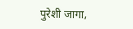पुरेशी जागा,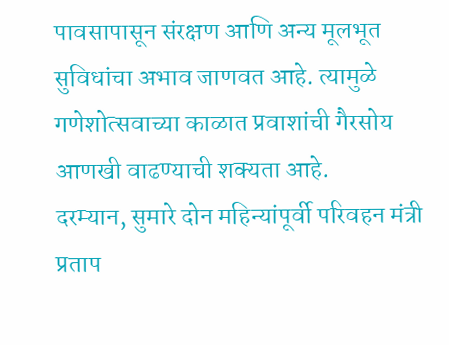पावसापासून संरक्षण आणि अन्य मूलभूत सुविधांचा अभाव जाणवत आहे. त्यामुळे गणेशोत्सवाच्या काळात प्रवाशांची गैरसोय आणखी वाढण्याची शक्यता आहे.
दरम्यान, सुमारे दोन महिन्यांपूर्वी परिवहन मंत्री प्रताप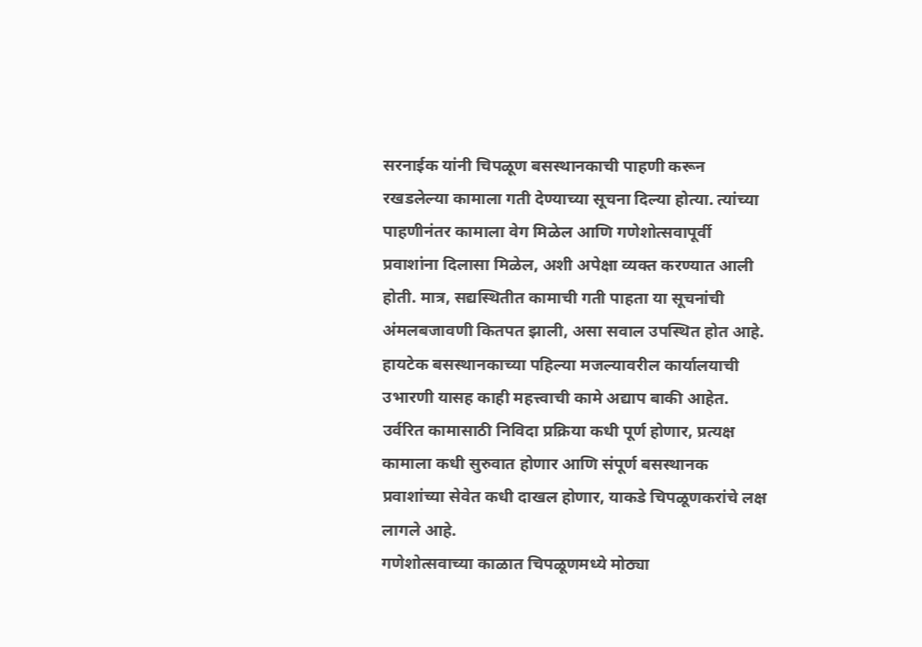सरनाईक यांनी चिपळूण बसस्थानकाची पाहणी करून रखडलेल्या कामाला गती देण्याच्या सूचना दिल्या होत्या. त्यांच्या पाहणीनंतर कामाला वेग मिळेल आणि गणेशोत्सवापूर्वी प्रवाशांना दिलासा मिळेल, अशी अपेक्षा व्यक्त करण्यात आली होती. मात्र, सद्यस्थितीत कामाची गती पाहता या सूचनांची अंमलबजावणी कितपत झाली, असा सवाल उपस्थित होत आहे.
हायटेक बसस्थानकाच्या पहिल्या मजल्यावरील कार्यालयाची उभारणी यासह काही महत्त्वाची कामे अद्याप बाकी आहेत. उर्वरित कामासाठी निविदा प्रक्रिया कधी पूर्ण होणार, प्रत्यक्ष कामाला कधी सुरुवात होणार आणि संपूर्ण बसस्थानक प्रवाशांच्या सेवेत कधी दाखल होणार, याकडे चिपळूणकरांचे लक्ष लागले आहे.
गणेशोत्सवाच्या काळात चिपळूणमध्ये मोठ्या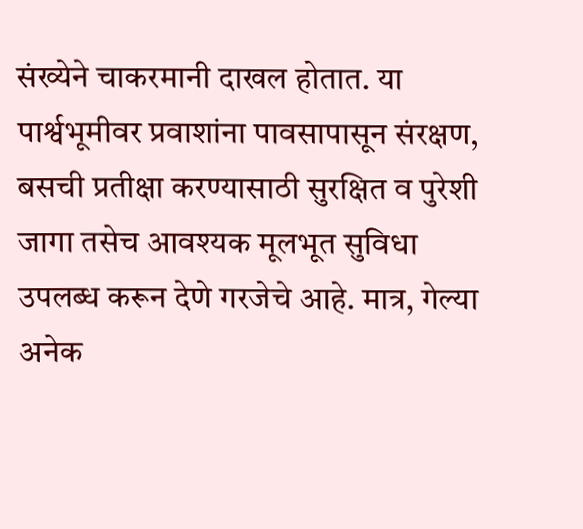संख्येने चाकरमानी दाखल होतात. या पार्श्वभूमीवर प्रवाशांना पावसापासून संरक्षण, बसची प्रतीक्षा करण्यासाठी सुरक्षित व पुरेशी जागा तसेच आवश्यक मूलभूत सुविधा उपलब्ध करून देणे गरजेचे आहे. मात्र, गेल्या अनेक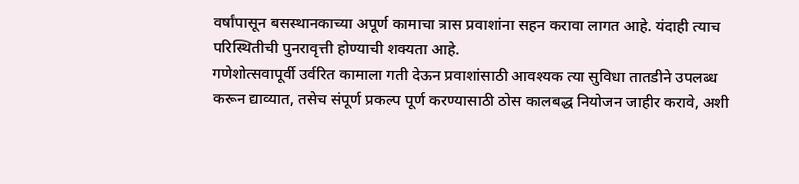वर्षांपासून बसस्थानकाच्या अपूर्ण कामाचा त्रास प्रवाशांना सहन करावा लागत आहे. यंदाही त्याच परिस्थितीची पुनरावृत्ती होण्याची शक्यता आहे.
गणेशोत्सवापूर्वी उर्वरित कामाला गती देऊन प्रवाशांसाठी आवश्यक त्या सुविधा तातडीने उपलब्ध करून द्याव्यात, तसेच संपूर्ण प्रकल्प पूर्ण करण्यासाठी ठोस कालबद्ध नियोजन जाहीर करावे, अशी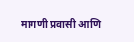मागणी प्रवासी आणि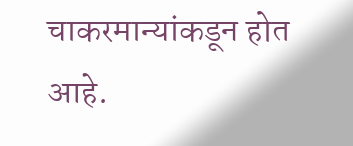चाकरमान्यांकडून होत आहे.